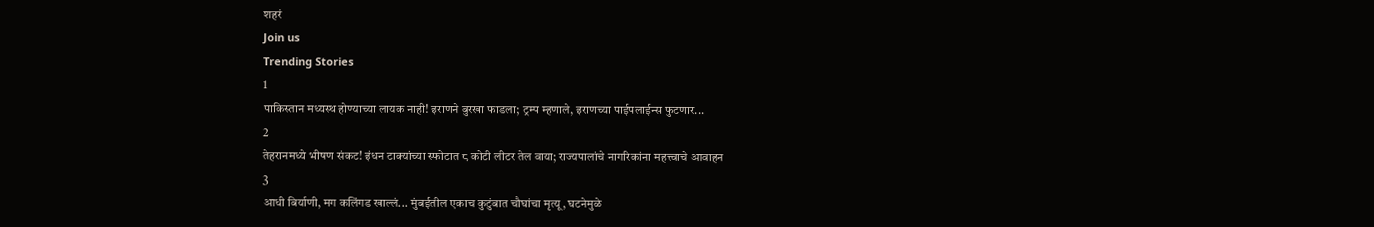शहरं
Join us
Trending Stories
1
पाकिस्तान मध्यस्थ होण्याच्या लायक नाही! इराणने बुरखा फाडला; ट्रम्प म्हणाले, इराणच्या पाईपलाईन्स फुटणार...
2
तेहरानमध्ये भीषण संकट! इंधन टाक्यांच्या स्फोटात ८ कोटी लीटर तेल वाया; राज्यपालांचे नागरिकांना महत्त्वाचे आवाहन
3
आधी बिर्याणी, मग कलिंगड खाल्लं... मुंबईतील एकाच कुटुंबात चौघांचा मृत्यू, घटनेमुळे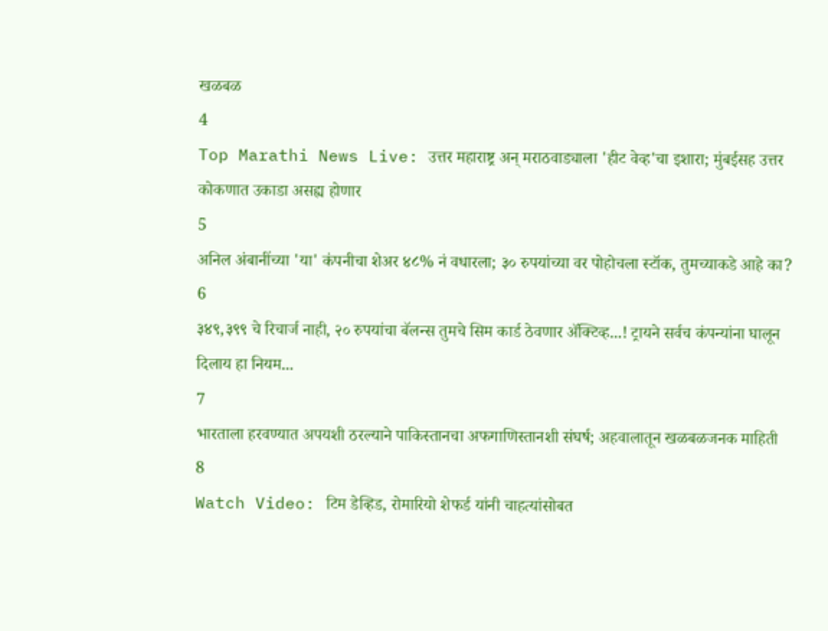खळबळ
4
Top Marathi News Live: उत्तर महाराष्ट्र अन् मराठवाड्याला 'हीट वेव्ह'चा इशारा; मुंबईसह उत्तर कोकणात उकाडा असह्य होणार
5
अनिल अंबानींच्या 'या' कंपनीचा शेअर ४८% नं वधारला; ३० रुपयांच्या वर पोहोचला स्टॉक, तुमच्याकडे आहे का?
6
३४९,३९९ चे रिचार्ज नाही, २० रुपयांचा बॅलन्स तुमचे सिम कार्ड ठेवणार ॲक्टिव्ह...! ट्रायने सर्वच कंपन्यांना घालून दिलाय हा नियम...
7
भारताला हरवण्यात अपयशी ठरल्याने पाकिस्तानचा अफगाणिस्तानशी संघर्ष; अहवालातून खळबळजनक माहिती
8
Watch Video: टिम डेव्हिड, रोमारियो शेफर्ड यांनी चाहत्यांसोबत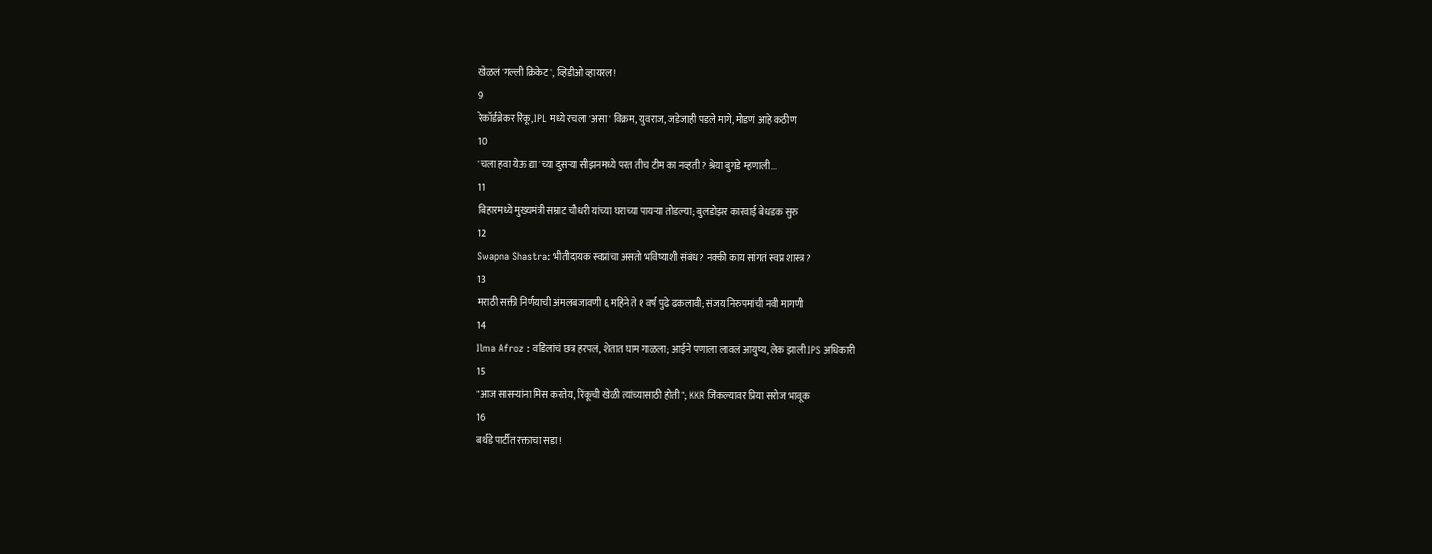खेळलं 'गल्ली क्रिकेट', व्हिडीओ व्हायरल!
9
रेकॉर्डब्रेकर रिंकू, IPL मध्ये रचला 'असा' विक्रम, युवराज, जडेजाही पडले मागे, मोडणं आहे कठीण
10
'चला हवा येऊ द्या'च्या दुसऱ्या सीझनमध्ये परत तीच टीम का नव्हती? श्रेया बुगडे म्हणाली...
11
बिहारमध्ये मुख्यमंत्री सम्राट चौधरी यांच्या घराच्या पायऱ्या तोडल्या; बुलडोझर कारवाई बेधडक सुरु
12
Swapna Shastra: भीतीदायक स्वप्नांचा असतो भविष्याशी संबंध? नक्की काय सांगतं स्वप्न शास्त्र?
13
मराठी सक्ती निर्णयाची अंमलबजावणी ६ महिने ते १ वर्ष पुढे ढकलावी; संजय निरुपमांची नवी मागणी
14
Ilma Afroz : वडिलांचं छत्र हरपलं, शेतात घाम गाळला; आईने पणाला लावलं आयुष्य, लेक झाली IPS अधिकारी
15
"आज सासऱ्यांना मिस करतेय, रिंकूची खेळी त्यांच्यासाठी होती"; KKR जिंकल्यावर प्रिया सरोज भावूक
16
बर्थडे पार्टीत रक्ताचा सडा!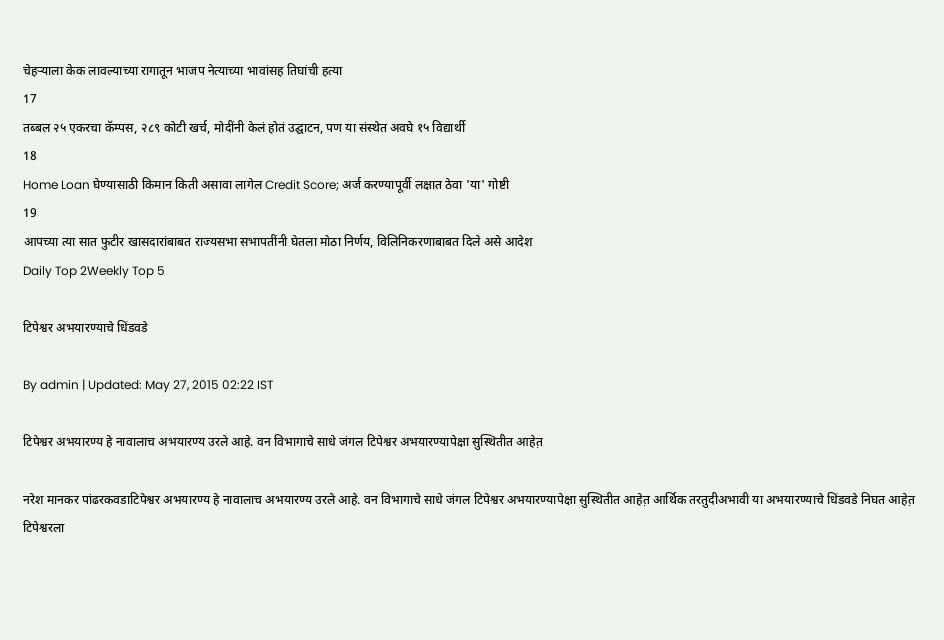चेहऱ्याला केक लावल्याच्या रागातून भाजप नेत्याच्या भावांसह तिघांची हत्या
17
तब्बल २५ एकरचा कॅम्पस, २८९ कोटी खर्च, मोदींनी केलं होतं उद्घाटन, पण या संस्थेत अवघे १५ विद्यार्थी
18
Home Loan घेण्यासाठी किमान किती असावा लागेल Credit Score; अर्ज करण्यापूर्वी लक्षात ठेवा 'या' गोष्टी
19
आपच्या त्या सात फुटीर खासदारांबाबत राज्यसभा सभापतींनी घेतला मोठा निर्णय, विलिनिकरणाबाबत दिले असे आदेश
Daily Top 2Weekly Top 5

टिपेश्वर अभयारण्याचे धिंडवडे

By admin | Updated: May 27, 2015 02:22 IST

टिपेश्वर अभयारण्य हे नावालाच अभयारण्य उरले आहे. वन विभागाचे साधे जंगल टिपेश्वर अभयारण्यापेक्षा सुस्थितीत आहेत़

नरेश मानकर पांढरकवडाटिपेश्वर अभयारण्य हे नावालाच अभयारण्य उरले आहे. वन विभागाचे साधे जंगल टिपेश्वर अभयारण्यापेक्षा सुस्थितीत आहेत़ आर्थिक तरतुदीअभावी या अभयारण्याचे धिंडवडे निघत आहेत़ टिपेश्वरला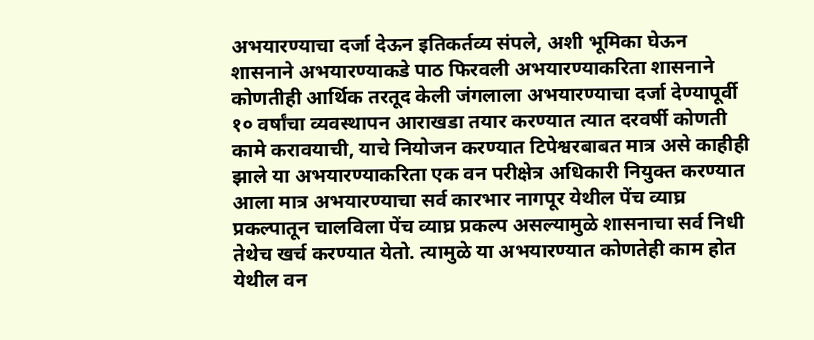अभयारण्याचा दर्जा देऊन इतिकर्तव्य संपले, अशी भूमिका घेऊन शासनाने अभयारण्याकडे पाठ फिरवली अभयारण्याकरिता शासनाने कोणतीही आर्थिक तरतूद केली जंगलाला अभयारण्याचा दर्जा देण्यापूर्वी १० वर्षांचा व्यवस्थापन आराखडा तयार करण्यात त्यात दरवर्षी कोणती कामे करावयाची, याचे नियोजन करण्यात टिपेश्वरबाबत मात्र असे काहीही झाले या अभयारण्याकरिता एक वन परीक्षेत्र अधिकारी नियुक्त करण्यात आला मात्र अभयारण्याचा सर्व कारभार नागपूर येथील पेंच व्याघ्र प्रकल्पातून चालविला पेंच व्याघ्र प्रकल्प असल्यामुळे शासनाचा सर्व निधी तेथेच खर्च करण्यात येतो. त्यामुळे या अभयारण्यात कोणतेही काम होत येथील वन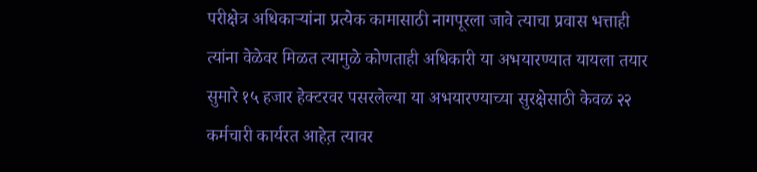परीक्षेत्र अधिकाऱ्यांना प्रत्येक कामासाठी नागपूरला जावे त्याचा प्रवास भत्ताही त्यांना वेळेवर मिळत त्यामुळे कोणताही अधिकारी या अभयारण्यात यायला तयार सुमारे १५ हजार हेक्टरवर पसरलेल्या या अभयारण्याच्या सुरक्षेसाठी केवळ २२ कर्मचारी कार्यरत आहेत़ त्यावर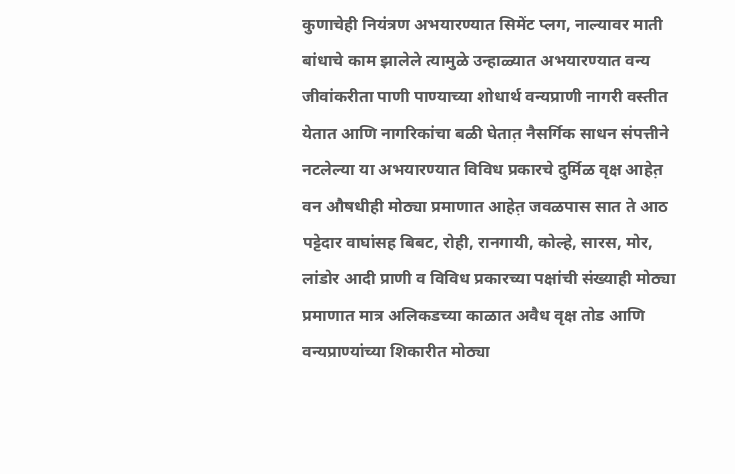कुणाचेही नियंत्रण अभयारण्यात सिमेंट प्लग, नाल्यावर माती बांधाचे काम झालेले त्यामुळे उन्हाळ्यात अभयारण्यात वन्य जीवांकरीता पाणी पाण्याच्या शोधार्थ वन्यप्राणी नागरी वस्तीत येतात आणि नागरिकांचा बळी घेतात़ नैसर्गिक साधन संपत्तीने नटलेल्या या अभयारण्यात विविध प्रकारचे दुर्मिळ वृक्ष आहेत़ वन औषधीही मोठ्या प्रमाणात आहेत़ जवळपास सात ते आठ पट्टेदार वाघांसह बिबट, रोही, रानगायी, कोल्हे, सारस, मोर, लांडोर आदी प्राणी व विविध प्रकारच्या पक्षांची संख्याही मोठ्या प्रमाणात मात्र अलिकडच्या काळात अवैध वृक्ष तोड आणि वन्यप्राण्यांच्या शिकारीत मोठ्या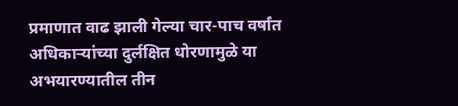प्रमाणात वाढ झाली गेल्या चार-पाच वर्षांत अधिकाऱ्यांच्या दुर्लक्षित धोरणामुळे या अभयारण्यातील तीन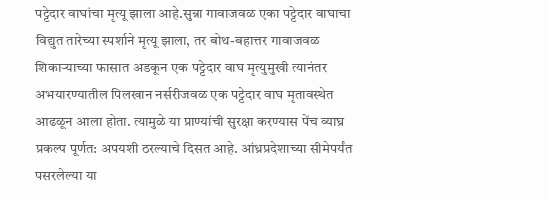पट्टेदार वाघांचा मृत्यू झाला आहे.सुन्ना गावाजवळ एका पट्टेदार वाघाचा विद्युत तारेच्या स्पर्शाने मृत्यू झाला, तर बोथ-बहात्तर गावाजवळ शिकाऱ्याच्या फासात अडकून एक पट्टेदार वाघ मृत्युमुखी त्यानंतर अभयारण्यातील पिलखान नर्सरीजवळ एक पट्टेदार वाघ मृतावस्थेत आढळून आला होता. त्यामुळे या प्राण्यांची सुरक्षा करण्यास पेंच व्याघ्र प्रकल्प पूर्णत: अपयशी ठरल्याचे दिसत आहे. आंध्रप्रदेशाच्या सीमेपर्यंत पसरलेल्या या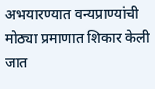अभयारण्यात वन्यप्राण्यांची मोठ्या प्रमाणात शिकार केली जात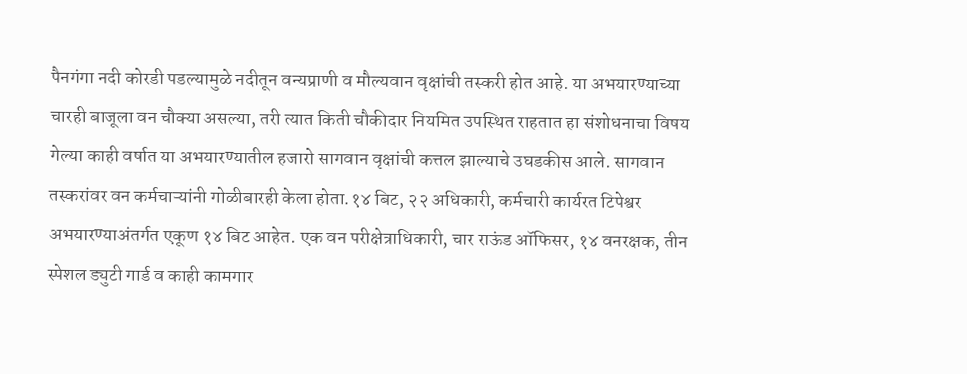पैनगंगा नदी कोरडी पडल्यामुळे नदीतून वन्यप्राणी व मौल्यवान वृक्षांची तस्करी होत आहे. या अभयारण्याच्या चारही बाजूला वन चौक्या असल्या, तरी त्यात किती चौकीदार नियमित उपस्थित राहतात हा संशोधनाचा विषय गेल्या काही वर्षात या अभयारण्यातील हजारो सागवान वृक्षांची कत्तल झाल्याचे उघडकीस आले. सागवान तस्करांवर वन कर्मचाऱ्यांनी गोळीबारही केला होता.१४ बिट, २२ अधिकारी, कर्मचारी कार्यरत टिपेश्वर अभयारण्याअंतर्गत एकूण १४ बिट आहेत. एक वन परीक्षेत्राधिकारी, चार राऊंड ऑफिसर, १४ वनरक्षक, तीन स्पेशल ड्युटी गार्ड व काही कामगार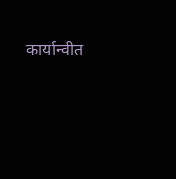कार्यान्वीत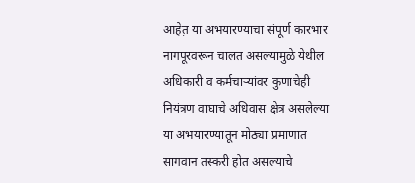आहेत़ या अभयारण्याचा संपूर्ण कारभार नागपूरवरून चालत असल्यामुळे येथील अधिकारी व कर्मचाऱ्यांवर कुणाचेही नियंत्रण वाघाचे अधिवास क्षेत्र असलेल्या या अभयारण्यातून मोठ्या प्रमाणात सागवान तस्करी होत असल्याचे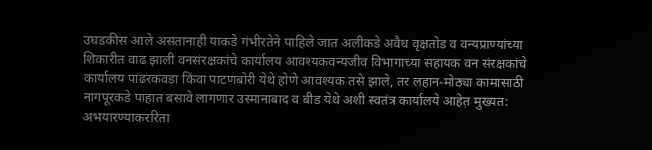उघडकीस आले असतानाही याकडे गंभीरतेने पाहिले जात अलीकडे अवैध वृक्षतोड व वन्यप्राण्यांच्या शिकारीत वाढ झाली वनसंरक्षकांचे कार्यालय आवश्यकवन्यजीव विभागाच्या सहायक वन संरक्षकांचे कार्यालय पांढरकवडा किंवा पाटणबोरी येथे होणे आवश्यक तसे झाले, तर लहान-मोठ्या कामासाठी नागपूरकडे पाहात बसावे लागणार उस्मानाबाद व बीड येथे अशी स्वतंत्र कार्यालये आहेत़ मुख्यत: अभयारण्याकररिता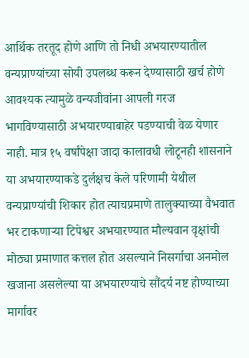आर्थिक तरतूद होणे आणि तो निधी अभयारण्यातील वन्यप्राण्यांच्या सोयी उपलब्ध करून देण्यासाठी खर्च होणे आवश्यक त्यामुळे वन्यजीवांना आपली गरज भागविण्यासाठी अभयारण्याबाहेर पडण्याची वेळ येणार नाही. मात्र १५ वर्षांपेक्षा जादा कालावधी लोटूनही शासनाने या अभयारण्याकडे दुर्लक्षच केले परिणामी येथील वन्यप्राण्यांची शिकार होत त्याचप्रमाणे तालुक्याच्या वैभवात भर टाकणाऱ्या टिपेश्वर अभयारण्यात मौल्यवान वृक्षांची मोठ्या प्रमाणात कत्तल होत असल्याने निसर्गाचा अनमोल खजाना असलेल्या या अभयारण्याचे सौंदर्य नष्ट होण्याच्या मार्गावर